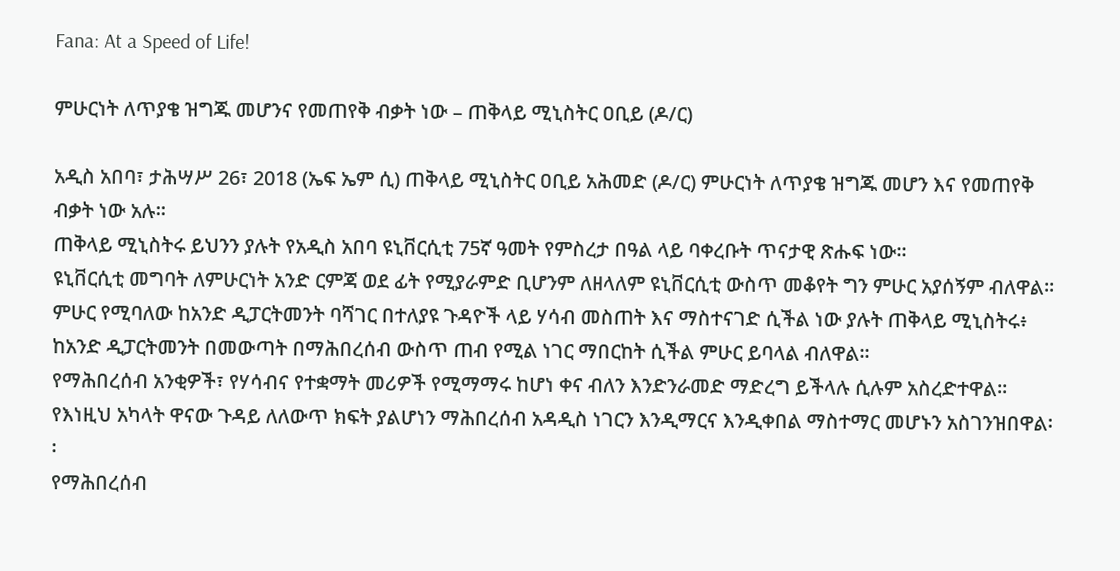Fana: At a Speed of Life!

ምሁርነት ለጥያቄ ዝግጁ መሆንና የመጠየቅ ብቃት ነው – ጠቅላይ ሚኒስትር ዐቢይ (ዶ/ር)

አዲስ አበባ፣ ታሕሣሥ 26፣ 2018 (ኤፍ ኤም ሲ) ጠቅላይ ሚኒስትር ዐቢይ አሕመድ (ዶ/ር) ምሁርነት ለጥያቄ ዝግጁ መሆን እና የመጠየቅ ብቃት ነው አሉ፡፡
ጠቅላይ ሚኒስትሩ ይህንን ያሉት የአዲስ አበባ ዩኒቨርሲቲ 75ኛ ዓመት የምስረታ በዓል ላይ ባቀረቡት ጥናታዊ ጽሑፍ ነው።
ዩኒቨርሲቲ መግባት ለምሁርነት አንድ ርምጃ ወደ ፊት የሚያራምድ ቢሆንም ለዘላለም ዩኒቨርሲቲ ውስጥ መቆየት ግን ምሁር አያሰኝም ብለዋል፡፡
ምሁር የሚባለው ከአንድ ዲፓርትመንት ባሻገር በተለያዩ ጉዳዮች ላይ ሃሳብ መስጠት እና ማስተናገድ ሲችል ነው ያሉት ጠቅላይ ሚኒስትሩ፥ ከአንድ ዲፓርትመንት በመውጣት በማሕበረሰብ ውስጥ ጠብ የሚል ነገር ማበርከት ሲችል ምሁር ይባላል ብለዋል፡፡
የማሕበረሰብ አንቂዎች፣ የሃሳብና የተቋማት መሪዎች የሚማማሩ ከሆነ ቀና ብለን እንድንራመድ ማድረግ ይችላሉ ሲሉም አስረድተዋል፡፡
የእነዚህ አካላት ዋናው ጉዳይ ለለውጥ ክፍት ያልሆነን ማሕበረሰብ አዳዲስ ነገርን እንዲማርና እንዲቀበል ማስተማር መሆኑን አስገንዝበዋል፡፡
የማሕበረሰብ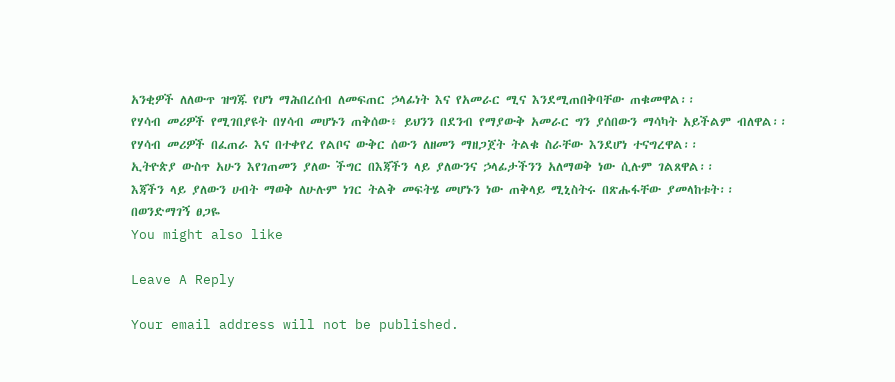አንቂዎች ለለውጥ ዝግጁ የሆነ ማሕበረሰብ ለመፍጠር ኃላፊነት እና የአመራር ሚና እንደሚጠበቅባቸው ጠቁመዋል፡፡
የሃሳብ መሪዎች የሚገበያዩት በሃሳብ መሆኑን ጠቅሰው፥ ይህንን በደንብ የማያውቅ አመራር ግን ያሰበውን ማሳካት አይችልም ብለዋል፡፡
የሃሳብ መሪዎች በፈጠራ እና በተቀየረ የልቦና ውቅር ሰውን ለዘመን ማዘጋጀት ትልቁ ስራቸው እንደሆነ ተናግረዋል፡፡
ኢትዮጵያ ውስጥ አሁን እየገጠመን ያለው ችግር በእጃችን ላይ ያለውንና ኃላፊታችንን አለማወቅ ነው ሲሉም ገልጸዋል፡፡
እጃችን ላይ ያለውን ሀብት ማወቅ ለሁሉም ነገር ትልቅ መፍትሄ መሆኑን ነው ጠቅላይ ሚኒስትሩ በጽሑፋቸው ያመላከቱት፡፡
በወንድማገኝ ፀጋዬ
You might also like

Leave A Reply

Your email address will not be published.